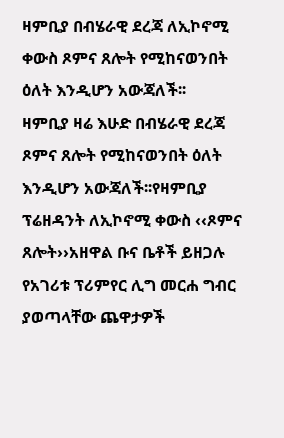ዛምቢያ በብሄራዊ ደረጃ ለኢኮኖሚ ቀውስ ጾምና ጸሎት የሚከናወንበት ዕለት እንዲሆን አውጃለች፡፡
ዛምቢያ ዛሬ እሁድ በብሄራዊ ደረጃ ጾምና ጸሎት የሚከናወንበት ዕለት እንዲሆን አውጃለች፡፡የዛምቢያ ፕሬዘዳንት ለኢኮኖሚ ቀውስ ‹‹ጾምና ጸሎት››አዘዋል ቡና ቤቶች ይዘጋሉ የአገሪቱ ፕሪምየር ሊግ መርሐ ግብር ያወጣላቸው ጨዋታዎች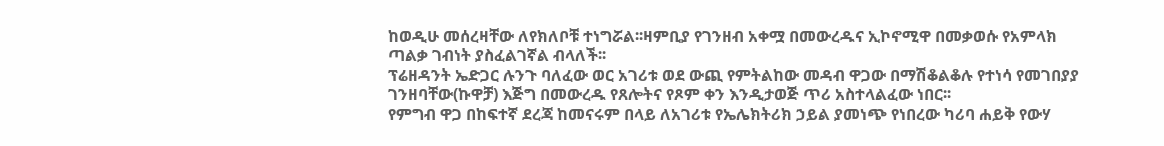ከወዲሁ መሰረዛቸው ለየክለቦቹ ተነግሯል፡፡ዛምቢያ የገንዘብ አቀሟ በመውረዱና ኢኮኖሚዋ በመቃወሱ የአምላክ ጣልቃ ገብነት ያስፈልገኛል ብላለች፡፡
ፕሬዘዳንት ኤድጋር ሉንጉ ባለፈው ወር አገሪቱ ወደ ውጪ የምትልከው መዳብ ዋጋው በማሽቆልቆሉ የተነሳ የመገበያያ ገንዘባቸው(ኩዋቻ) እጅግ በመውረዱ የጸሎትና የጾም ቀን እንዲታወጅ ጥሪ አስተላልፈው ነበር፡፡
የምግብ ዋጋ በከፍተኛ ደረጃ ከመናሩም በላይ ለአገሪቱ የኤሌክትሪክ ኃይል ያመነጭ የነበረው ካሪባ ሐይቅ የውሃ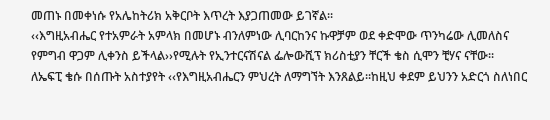መጠኑ በመቀነሱ የአሌከትሪክ አቅርቦት እጥረት እያጋጠመው ይገኛል፡፡
‹‹እግዚአብሔር የተአምራት አምላክ በመሆኑ ብንለምነው ሊባርከንና ኩዋቻም ወደ ቀድሞው ጥንካሬው ሊመለስና የምግብ ዋጋም ሊቀንስ ይችላል››የሚሉት የኢንተርናሽናል ፌሎውሺፕ ክሪስቲያን ቸርች ቄስ ሲሞን ቺሃና ናቸው፡፡
ለኤፍፒ ቄሱ በሰጡት አስተያየት ‹‹የእግዚአብሔርን ምህረት ለማግኘት እንጸልይ፡፡ከዚህ ቀደም ይህንን አድርጎ ስለነበር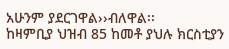አሁንም ያደርገዋል››ብለዋል፡፡
ከዛምቢያ ህዝብ 85 ከመቶ ያህሉ ክርስቲያን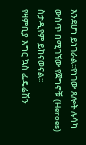እንደሆነ ይነገራል፡፡የነገው ጸሎት ሉሳካ ውስጥ በሚገኘው የጀግኖቹ (Heroes) ስታዲየም ይከናወናል፡፡
የዛምቢያ እግር ኳስ ፌዴሬሽን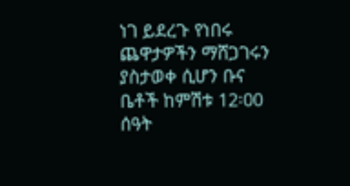ነገ ይደረጉ የነበሩ ጨዋታዎችን ማሸጋገሩን ያስታወቀ ሲሆን ቡና ቤቶች ከምሽቱ 12፡00 ሰዓት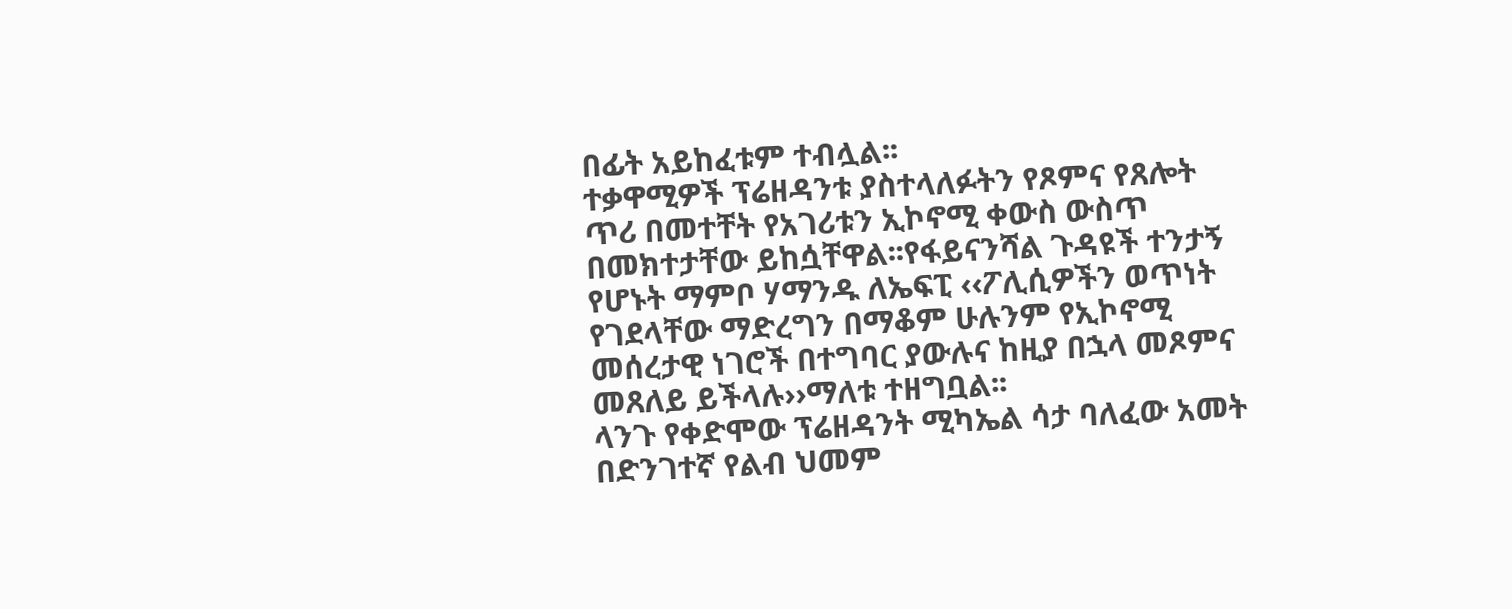በፊት አይከፈቱም ተብሏል፡፡
ተቃዋሚዎች ፕሬዘዳንቱ ያስተላለፉትን የጾምና የጸሎት ጥሪ በመተቸት የአገሪቱን ኢኮኖሚ ቀውስ ውስጥ በመክተታቸው ይከሷቸዋል፡፡የፋይናንሻል ጉዳዩች ተንታኝ የሆኑት ማምቦ ሃማንዱ ለኤፍፒ ‹‹ፖሊሲዎችን ወጥነት የገደላቸው ማድረግን በማቆም ሁሉንም የኢኮኖሚ መሰረታዊ ነገሮች በተግባር ያውሉና ከዚያ በኋላ መጾምና መጸለይ ይችላሉ››ማለቱ ተዘግቧል፡፡
ላንጉ የቀድሞው ፕሬዘዳንት ሚካኤል ሳታ ባለፈው አመት በድንገተኛ የልብ ህመም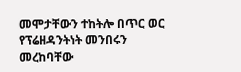መሞታቸውን ተከትሎ በጥር ወር የፕሬዘዳንትነት መንበሩን መረከባቸው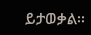ይታወቃል፡፡